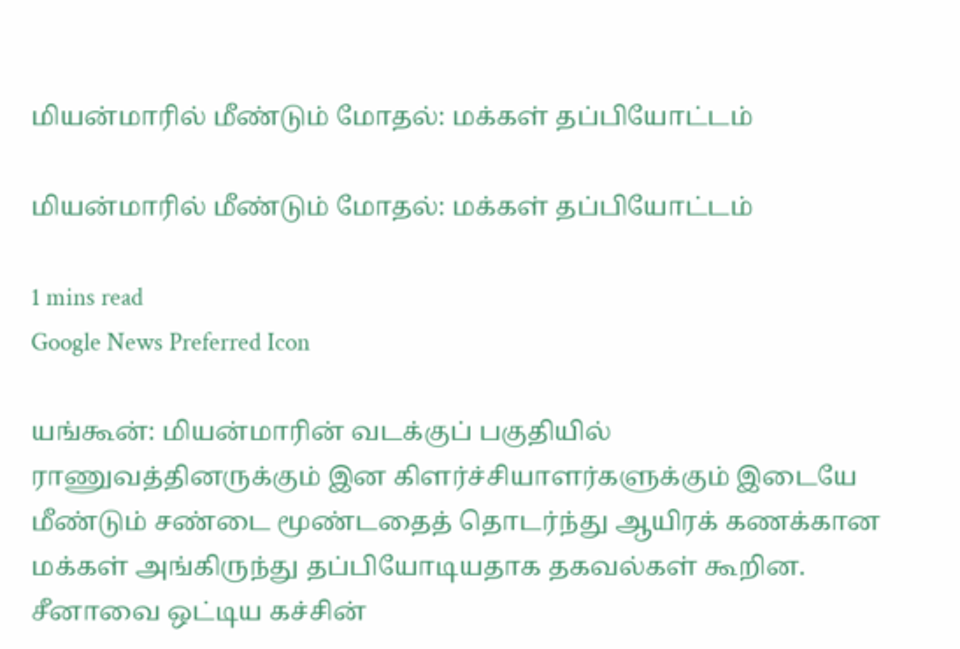மியன்மாரில் மீண்டும் மோதல்: மக்கள் தப்பியோட்டம்

மியன்மாரில் மீண்டும் மோதல்: மக்கள் தப்பியோட்டம்

1 mins read
Google News Preferred Icon

யங்கூன்: மியன்மாரின் வடக்குப் பகுதியில் ராணுவத்தினருக்கும் இன கிளர்ச்சியாளர்களுக்கும் இடையே மீண்டும் சண்டை மூண்டதைத் தொடர்ந்து ஆயிரக் கணக்கான மக்கள் அங்கிருந்து தப்பியோடியதாக தகவல்கள் கூறின. சீனாவை ஒட்டிய கச்சின்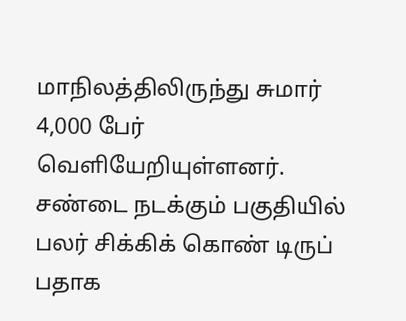மாநிலத்திலிருந்து சுமார் 4,000 பேர் வெளியேறியுள்ளனர். சண்டை நடக்கும் பகுதியில் பலர் சிக்கிக் கொண் டிருப் பதாக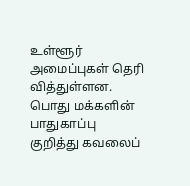உள்ளூர் அமைப்புகள் தெரி வித்துள்ளன. பொது மக்களின் பாதுகாப்பு குறித்து கவலைப்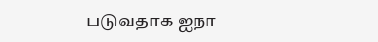படுவதாக ஐநா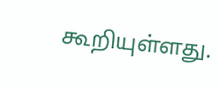கூறியுள்ளது.